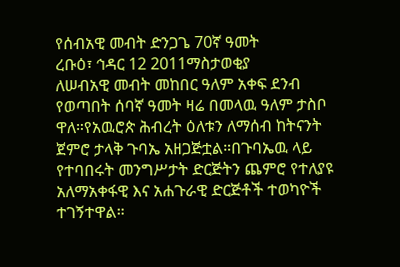የሰብአዊ መብት ድንጋጌ 70ኛ ዓመት
ረቡዕ፣ ኅዳር 12 2011ማስታወቂያ
ለሠብአዊ መብት መከበር ዓለም አቀፍ ደንብ የወጣበት ሰባኛ ዓመት ዛሬ በመላዉ ዓለም ታስቦ ዋለ።የአዉሮጵ ሕብረት ዕለቱን ለማሰብ ከትናንት ጀምሮ ታላቅ ጉባኤ አዘጋጅቷል።በጉባኤዉ ላይ የተባበሩት መንግሥታት ድርጅትን ጨምሮ የተለያዩ አለማአቀፋዊ እና አሐጉራዊ ድርጅቶች ተወካዮች ተገኝተዋል።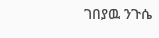ገበያዉ ንጉሴ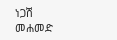ነጋሽ መሐመድ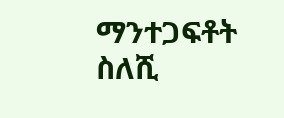ማንተጋፍቶት ስለሺ